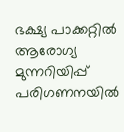ഭക്ഷ്യ പാക്കറ്റില്‍ ആരോഗ്യ മുന്നറിയിപ്പ് പരിഗണനയില്‍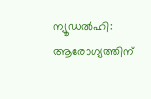ന്യൂഡല്‍ഹി: ആരോഗ്യത്തിന്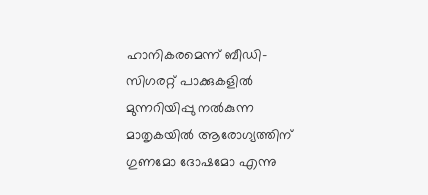ഹാനികരമെന്ന് ബീഡി-സിഗരറ്റ് പാക്കുകളില്‍ മുന്നറിയിപ്പു നല്‍കുന്ന മാതൃകയില്‍ ആരോഗ്യത്തിന് ഗുണമോ ദോഷമോ എന്നു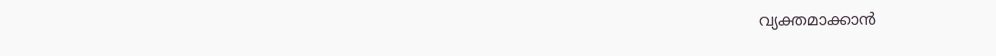വ്യക്തമാക്കാന്‍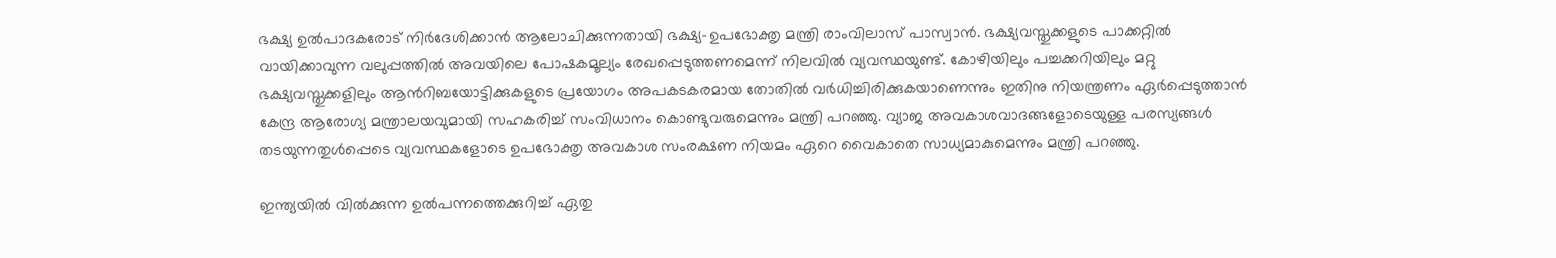ഭക്ഷ്യ ഉല്‍പാദകരോട് നിര്‍ദേശിക്കാന്‍ ആലോചിക്കുന്നതായി ഭക്ഷ്യ-ഉപഭോക്തൃ മന്ത്രി രാംവിലാസ് പാസ്വാന്‍. ഭക്ഷ്യവസ്തുക്കളുടെ പാക്കറ്റില്‍ വായിക്കാവുന്ന വലുപ്പത്തില്‍ അവയിലെ പോഷകമൂല്യം രേഖപ്പെടുത്തണമെന്ന് നിലവില്‍ വ്യവസ്ഥയുണ്ട്. കോഴിയിലും പച്ചക്കറിയിലും മറ്റു ഭക്ഷ്യവസ്തുക്കളിലും ആന്‍റിബയോട്ടിക്കുകളുടെ പ്രയോഗം അപകടകരമായ തോതില്‍ വര്‍ധിച്ചിരിക്കുകയാണെന്നും ഇതിനു നിയന്ത്രണം ഏര്‍പ്പെടുത്താന്‍ കേന്ദ്ര ആരോഗ്യ മന്ത്രാലയവുമായി സഹകരിച്ച് സംവിധാനം കൊണ്ടുവരുമെന്നും മന്ത്രി പറഞ്ഞു. വ്യാജ അവകാശവാദങ്ങളോടെയുള്ള പരസ്യങ്ങള്‍ തടയുന്നതുള്‍പ്പെടെ വ്യവസ്ഥകളോടെ ഉപഭോക്തൃ അവകാശ സംരക്ഷണ നിയമം ഏറെ വൈകാതെ സാധ്യമാകുമെന്നും മന്ത്രി പറഞ്ഞു.

ഇന്ത്യയില്‍ വില്‍ക്കുന്ന ഉല്‍പന്നത്തെക്കുറിച്ച് ഏതു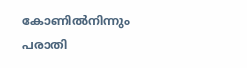കോണില്‍നിന്നും പരാതി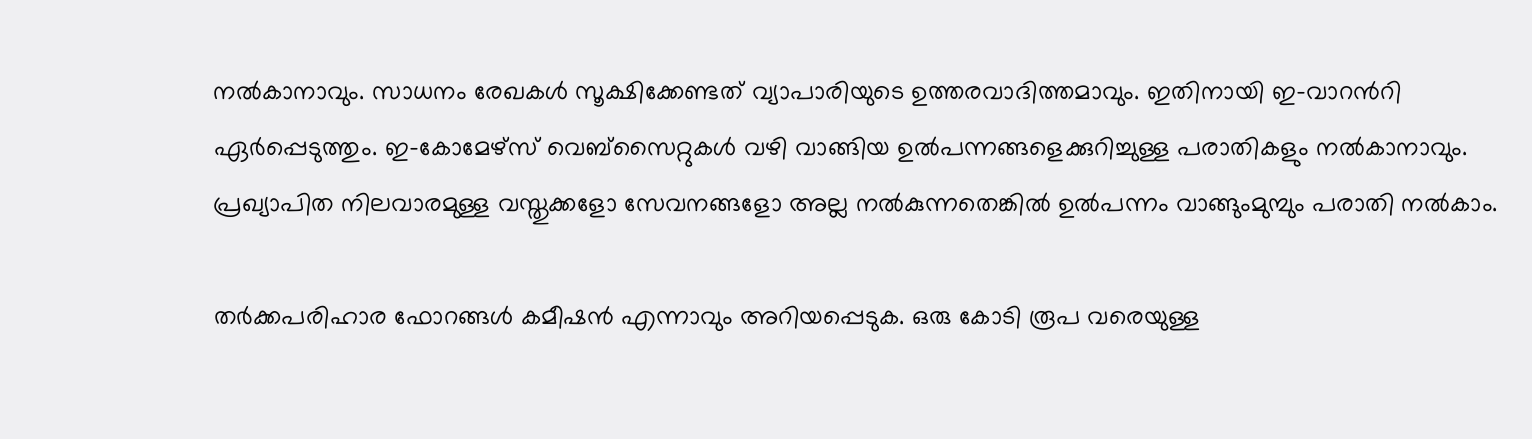നല്‍കാനാവും. സാധനം രേഖകള്‍ സൂക്ഷിക്കേണ്ടത് വ്യാപാരിയുടെ ഉത്തരവാദിത്തമാവും. ഇതിനായി ഇ-വാറന്‍റി ഏര്‍പ്പെടുത്തും. ഇ-കോമേഴ്സ് വെബ്സൈറ്റുകള്‍ വഴി വാങ്ങിയ ഉല്‍പന്നങ്ങളെക്കുറിച്ചുള്ള പരാതികളും നല്‍കാനാവും. പ്രഖ്യാപിത നിലവാരമുള്ള വസ്തുക്കളോ സേവനങ്ങളോ അല്ല നല്‍കുന്നതെങ്കില്‍ ഉല്‍പന്നം വാങ്ങുംമുമ്പും പരാതി നല്‍കാം.

തര്‍ക്കപരിഹാര ഫോറങ്ങള്‍ കമീഷന്‍ എന്നാവും അറിയപ്പെടുക. ഒരു കോടി രൂപ വരെയുള്ള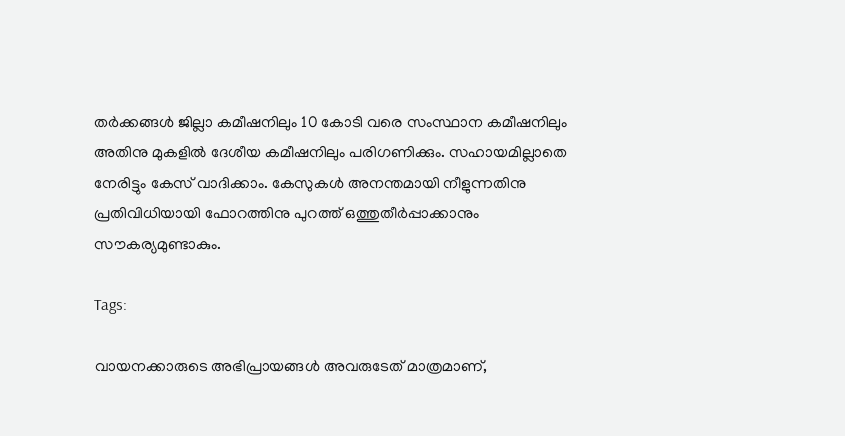തര്‍ക്കങ്ങള്‍ ജില്ലാ കമീഷനിലും 10 കോടി വരെ സംസ്ഥാന കമീഷനിലും അതിനു മുകളില്‍ ദേശീയ കമീഷനിലും പരിഗണിക്കും. സഹായമില്ലാതെ നേരിട്ടും കേസ് വാദിക്കാം. കേസുകള്‍ അനന്തമായി നീളുന്നതിനു  പ്രതിവിധിയായി ഫോറത്തിനു പുറത്ത് ഒത്തുതീര്‍പ്പാക്കാനും സൗകര്യമുണ്ടാകും.

Tags:

വായനക്കാരുടെ അഭിപ്രായങ്ങള്‍ അവരുടേത് മാത്രമാണ്,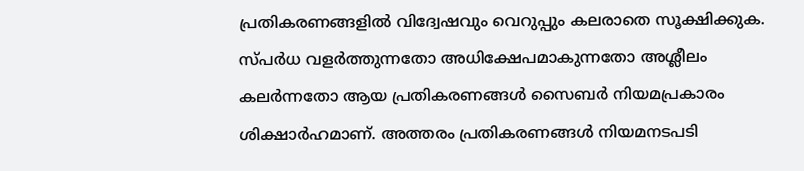പ്രതികരണങ്ങളിൽ വിദ്വേഷവും വെറുപ്പും കലരാതെ സൂക്ഷിക്കുക. സ്പർധ വളർത്തുന്നതോ അധിക്ഷേപമാകുന്നതോ അശ്ലീലം കലർന്നതോ ആയ പ്രതികരണങ്ങൾ സൈബർ നിയമപ്രകാരം ശിക്ഷാർഹമാണ്. അത്തരം പ്രതികരണങ്ങൾ നിയമനടപടി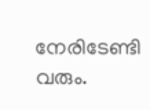നേരിടേണ്ടി വരും.